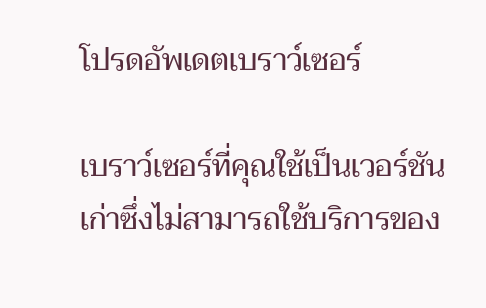โปรดอัพเดตเบราว์เซอร์

เบราว์เซอร์ที่คุณใช้เป็นเวอร์ชันเก่าซึ่งไม่สามารถใช้บริการของ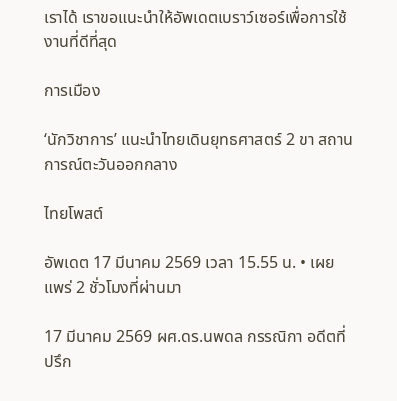เราได้ เราขอแนะนำให้อัพเดตเบราว์เซอร์เพื่อการใช้งานที่ดีที่สุด

การเมือง

‘นักวิชาการ’ แนะนำไทยเดินยุทธศาสตร์ 2 ขา สถานการณ์ตะวันออกกลาง

ไทยโพสต์

อัพเดต 17 มีนาคม 2569 เวลา 15.55 น. • เผยแพร่ 2 ชั่วโมงที่ผ่านมา

17 มีนาคม 2569 ผศ.ดร.นพดล กรรณิกา อดีตที่ปรึก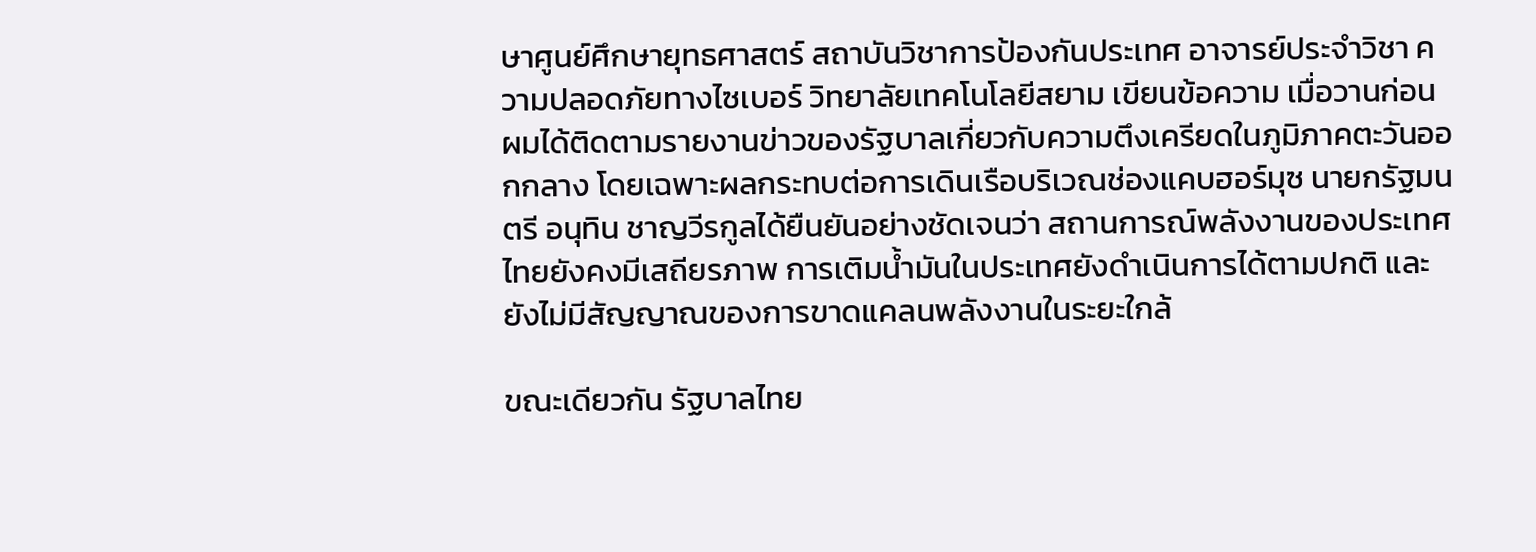ษาศูนย์ศึกษายุทธศาสตร์ สถาบันวิชาการป้องกันประเทศ อาจารย์ประจำวิชา ความปลอดภัยทางไซเบอร์ วิทยาลัยเทคโนโลยีสยาม เขียนข้อความ เมื่อวานก่อน ผมได้ติดตามรายงานข่าวของรัฐบาลเกี่ยวกับความตึงเครียดในภูมิภาคตะวันออกกลาง โดยเฉพาะผลกระทบต่อการเดินเรือบริเวณช่องแคบฮอร์มุซ นายกรัฐมนตรี อนุทิน ชาญวีรกูลได้ยืนยันอย่างชัดเจนว่า สถานการณ์พลังงานของประเทศไทยยังคงมีเสถียรภาพ การเติมน้ำมันในประเทศยังดำเนินการได้ตามปกติ และยังไม่มีสัญญาณของการขาดแคลนพลังงานในระยะใกล้

ขณะเดียวกัน รัฐบาลไทย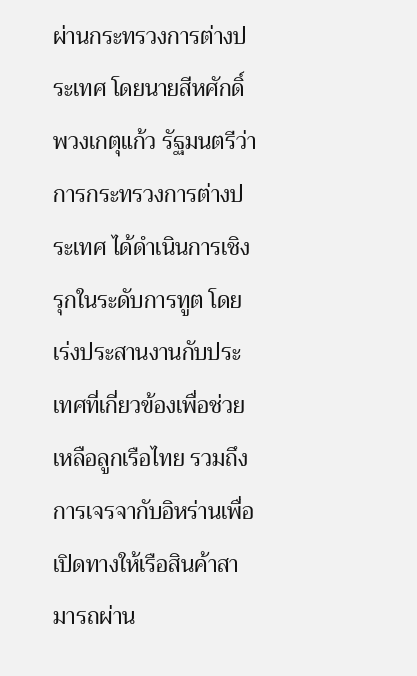ผ่านกระทรวงการต่างประเทศ โดยนายสีหศักดิ์ พวงเกตุแก้ว รัฐมนตรีว่าการกระทรวงการต่างประเทศ ได้ดำเนินการเชิงรุกในระดับการทูต โดยเร่งประสานงานกับประเทศที่เกี่ยวข้องเพื่อช่วยเหลือลูกเรือไทย รวมถึงการเจรจากับอิหร่านเพื่อเปิดทางให้เรือสินค้าสามารถผ่าน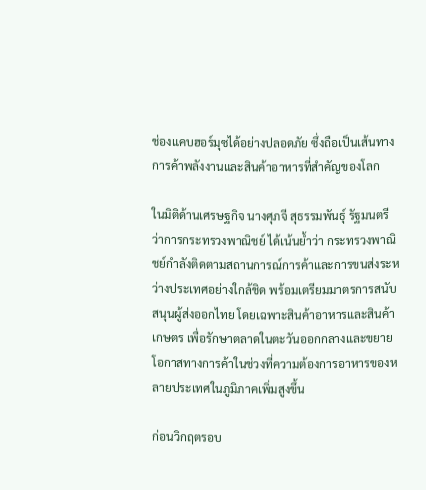ช่องแคบฮอร์มุซได้อย่างปลอดภัย ซึ่งถือเป็นเส้นทางการค้าพลังงานและสินค้าอาหารที่สำคัญของโลก

ในมิติด้านเศรษฐกิจ นางศุภจี สุธรรมพันธุ์ รัฐมนตรีว่าการกระทรวงพาณิชย์ ได้เน้นย้ำว่า กระทรวงพาณิชย์กำลังติดตามสถานการณ์การค้าและการขนส่งระหว่างประเทศอย่างใกล้ชิด พร้อมเตรียมมาตรการสนับสนุนผู้ส่งออกไทย โดยเฉพาะสินค้าอาหารและสินค้าเกษตร เพื่อรักษาตลาดในตะวันออกกลางและขยายโอกาสทางการค้าในช่วงที่ความต้องการอาหารของหลายประเทศในภูมิภาคเพิ่มสูงขึ้น

ก่อนวิกฤตรอบ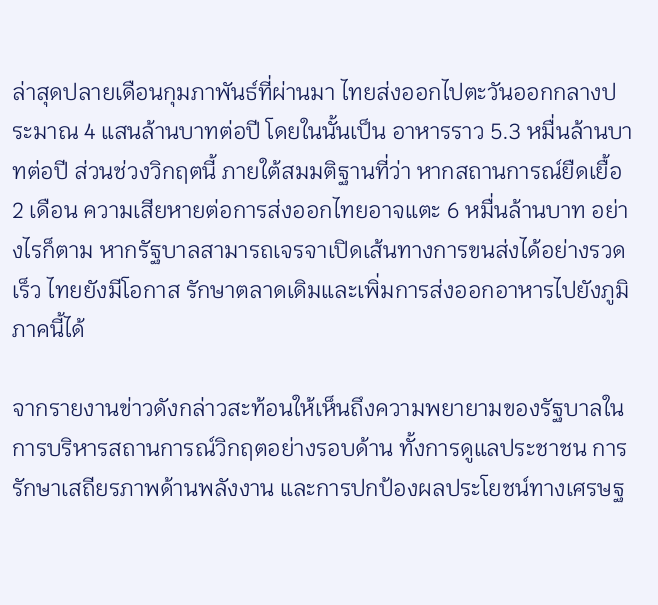ล่าสุดปลายเดือนกุมภาพันธ์ที่ผ่านมา ไทยส่งออกไปตะวันออกกลางประมาณ 4 แสนล้านบาทต่อปี โดยในนั้นเป็น อาหารราว 5.3 หมื่นล้านบาทต่อปี ส่วนช่วงวิกฤตนี้ ภายใต้สมมติฐานที่ว่า หากสถานการณ์ยืดเยื้อ 2 เดือน ความเสียหายต่อการส่งออกไทยอาจแตะ 6 หมื่นล้านบาท อย่างไรก็ตาม หากรัฐบาลสามารถเจรจาเปิดเส้นทางการขนส่งได้อย่างรวดเร็ว ไทยยังมีโอกาส รักษาตลาดเดิมและเพิ่มการส่งออกอาหารไปยังภูมิภาคนี้ได้

จากรายงานข่าวดังกล่าวสะท้อนให้เห็นถึงความพยายามของรัฐบาลในการบริหารสถานการณ์วิกฤตอย่างรอบด้าน ทั้งการดูแลประชาชน การรักษาเสถียรภาพด้านพลังงาน และการปกป้องผลประโยชน์ทางเศรษฐ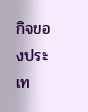กิจของประเท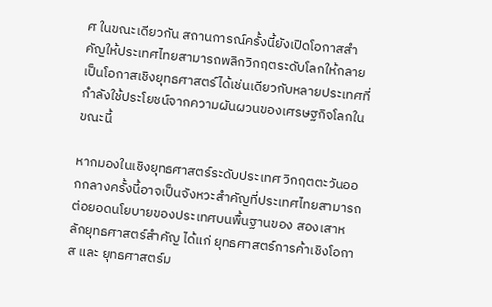ศ ในขณะเดียวกัน สถานการณ์ครั้งนี้ยังเปิดโอกาสสำคัญให้ประเทศไทยสามารถพลิกวิกฤตระดับโลกให้กลายเป็นโอกาสเชิงยุทธศาสตร์ได้เช่นเดียวกับหลายประเทศที่กำลังใช้ประโยชน์จากความผันผวนของเศรษฐกิจโลกในขณะนี้

หากมองในเชิงยุทธศาสตร์ระดับประเทศ วิกฤตตะวันออกกลางครั้งนี้อาจเป็นจังหวะสำคัญที่ประเทศไทยสามารถต่อยอดนโยบายของประเทศบนพื้นฐานของ สองเสาหลักยุทธศาสตร์สำคัญ ได้แก่ ยุทธศาสตร์การค้าเชิงโอกาส และ ยุทธศาสตร์ม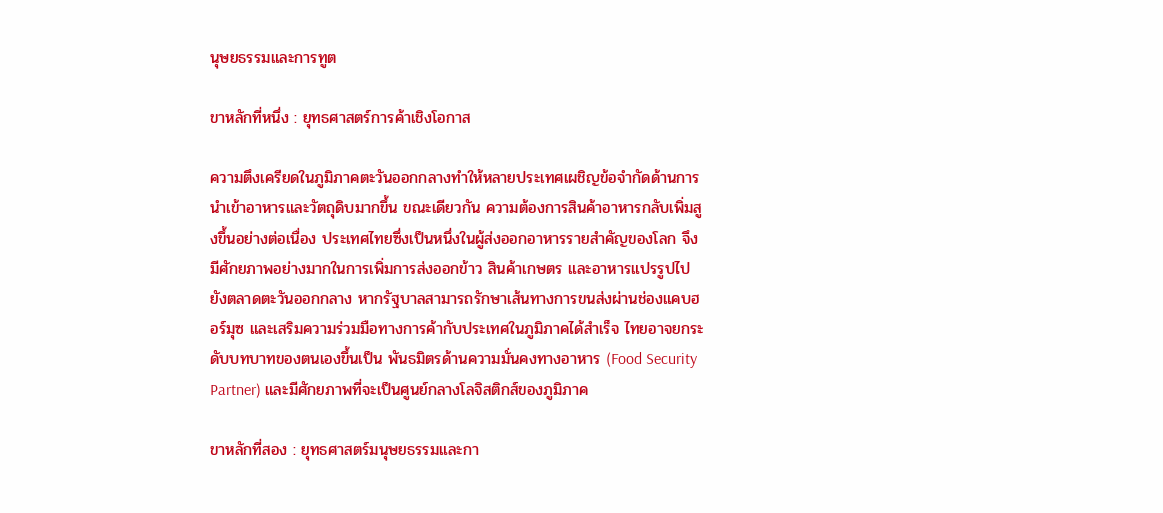นุษยธรรมและการทูต

ขาหลักที่หนึ่ง : ยุทธศาสตร์การค้าเชิงโอกาส

ความตึงเครียดในภูมิภาคตะวันออกกลางทำให้หลายประเทศเผชิญข้อจำกัดด้านการนำเข้าอาหารและวัตถุดิบมากขึ้น ขณะเดียวกัน ความต้องการสินค้าอาหารกลับเพิ่มสูงขึ้นอย่างต่อเนื่อง ประเทศไทยซึ่งเป็นหนึ่งในผู้ส่งออกอาหารรายสำคัญของโลก จึงมีศักยภาพอย่างมากในการเพิ่มการส่งออกข้าว สินค้าเกษตร และอาหารแปรรูปไปยังตลาดตะวันออกกลาง หากรัฐบาลสามารถรักษาเส้นทางการขนส่งผ่านช่องแคบฮอร์มุซ และเสริมความร่วมมือทางการค้ากับประเทศในภูมิภาคได้สำเร็จ ไทยอาจยกระดับบทบาทของตนเองขึ้นเป็น พันธมิตรด้านความมั่นคงทางอาหาร (Food Security Partner) และมีศักยภาพที่จะเป็นศูนย์กลางโลจิสติกส์ของภูมิภาค

ขาหลักที่สอง : ยุทธศาสตร์มนุษยธรรมและกา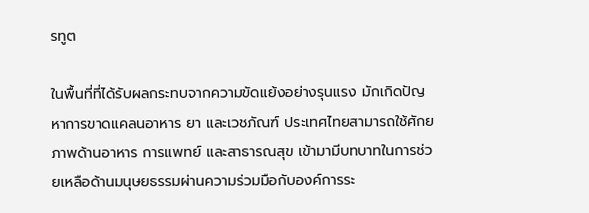รทูต

ในพื้นที่ที่ได้รับผลกระทบจากความขัดแย้งอย่างรุนแรง มักเกิดปัญหาการขาดแคลนอาหาร ยา และเวชภัณฑ์ ประเทศไทยสามารถใช้ศักยภาพด้านอาหาร การแพทย์ และสาธารณสุข เข้ามามีบทบาทในการช่วยเหลือด้านมนุษยธรรมผ่านความร่วมมือกับองค์การระ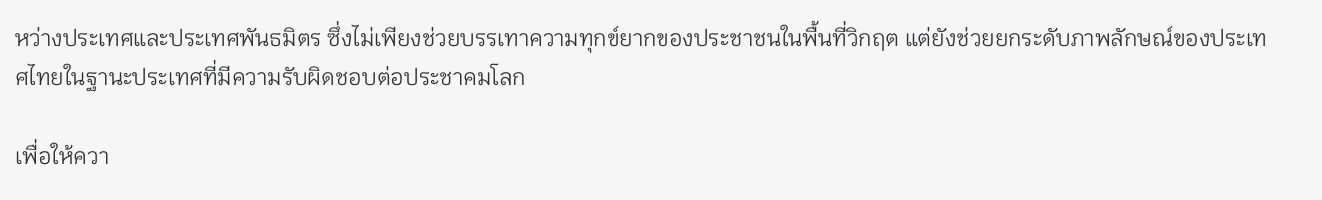หว่างประเทศและประเทศพันธมิตร ซึ่งไม่เพียงช่วยบรรเทาความทุกข์ยากของประชาชนในพื้นที่วิกฤต แต่ยังช่วยยกระดับภาพลักษณ์ของประเทศไทยในฐานะประเทศที่มีความรับผิดชอบต่อประชาคมโลก

เพื่อให้ควา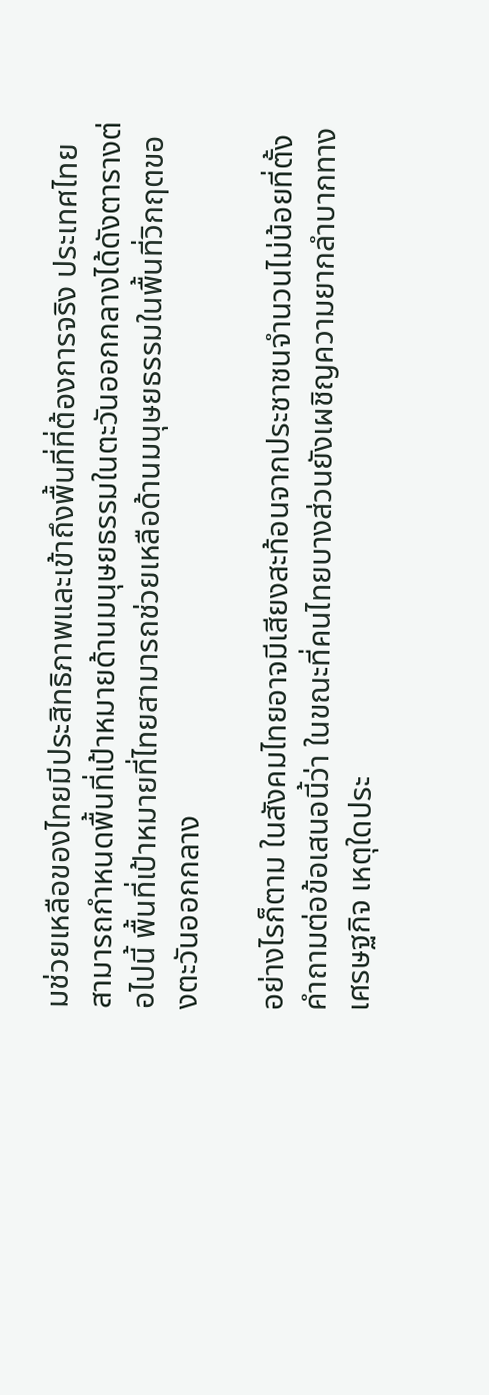มช่วยเหลือของไทยมีประสิทธิภาพและเข้าถึงพื้นที่ที่ต้องการจริง ประเทศไทยสามารถกำหนดพื้นที่เป้าหมายด้านมนุษยธรรมในตะวันออกกลางได้ดังตารางต่อไปนี้ พื้นที่เป้าหมายที่ไทยสามารถช่วยเหลือด้านมนุษยธรรมในพื้นที่วิกฤตของตะวันออกกลาง

อย่างไรก็ตาม ในสังคมไทยอาจมีเสียงสะท้อนจากประชาชนจำนวนไม่น้อยที่ตั้งคำถามต่อข้อเสนอนี้ว่า ในขณะที่คนไทยบางส่วนยังเผชิญความยากลำบากทางเศรษฐกิจ เหตุใดประ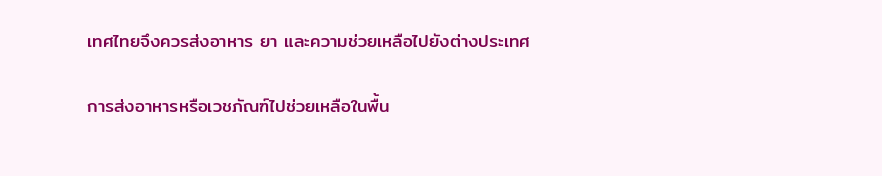เทศไทยจึงควรส่งอาหาร ยา และความช่วยเหลือไปยังต่างประเทศ

การส่งอาหารหรือเวชภัณฑ์ไปช่วยเหลือในพื้น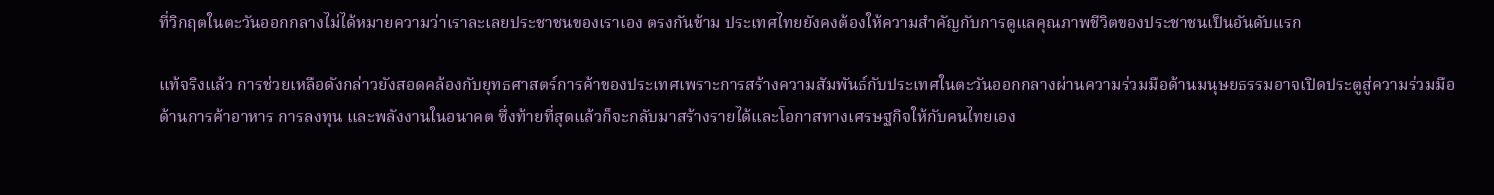ที่วิกฤตในตะวันออกกลางไม่ได้หมายความว่าเราละเลยประชาชนของเราเอง ตรงกันข้าม ประเทศไทยยังคงต้องให้ความสำคัญกับการดูแลคุณภาพชีวิตของประชาชนเป็นอันดับแรก

แท้จริงแล้ว การช่วยเหลือดังกล่าวยังสอดคล้องกับยุทธศาสตร์การค้าของประเทศเพราะการสร้างความสัมพันธ์กับประเทศในตะวันออกกลางผ่านความร่วมมือด้านมนุษยธรรมอาจเปิดประตูสู่ความร่วมมือด้านการค้าอาหาร การลงทุน และพลังงานในอนาคต ซึ่งท้ายที่สุดแล้วก็จะกลับมาสร้างรายได้และโอกาสทางเศรษฐกิจให้กับคนไทยเอง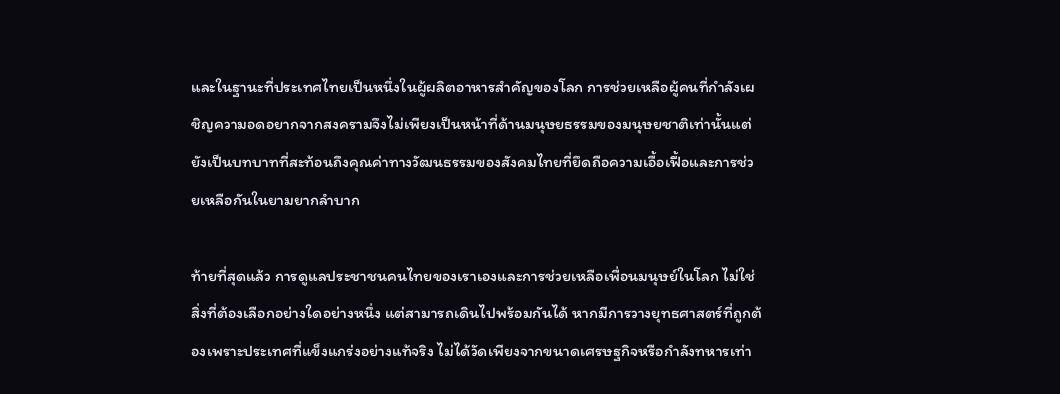และในฐานะที่ประเทศไทยเป็นหนึ่งในผู้ผลิตอาหารสำคัญของโลก การช่วยเหลือผู้คนที่กำลังเผชิญความอดอยากจากสงครามจึงไม่เพียงเป็นหน้าที่ด้านมนุษยธรรมของมนุษยชาติเท่านั้นแต่ยังเป็นบทบาทที่สะท้อนถึงคุณค่าทางวัฒนธรรมของสังคมไทยที่ยึดถือความเอื้อเฟื้อและการช่วยเหลือกันในยามยากลำบาก

ท้ายที่สุดแล้ว การดูแลประชาชนคนไทยของเราเองและการช่วยเหลือเพื่อนมนุษย์ในโลก ไม่ใช่สิ่งที่ต้องเลือกอย่างใดอย่างหนึ่ง แต่สามารถเดินไปพร้อมกันได้ หากมีการวางยุทธศาสตร์ที่ถูกต้องเพราะประเทศที่แข็งแกร่งอย่างแท้จริง ไม่ได้วัดเพียงจากขนาดเศรษฐกิจหรือกำลังทหารเท่า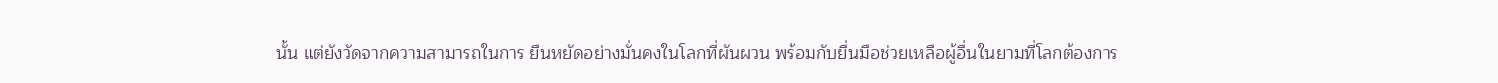นั้น แต่ยังวัดจากความสามารถในการ ยืนหยัดอย่างมั่นคงในโลกที่ผันผวน พร้อมกับยื่นมือช่วยเหลือผู้อื่นในยามที่โลกต้องการ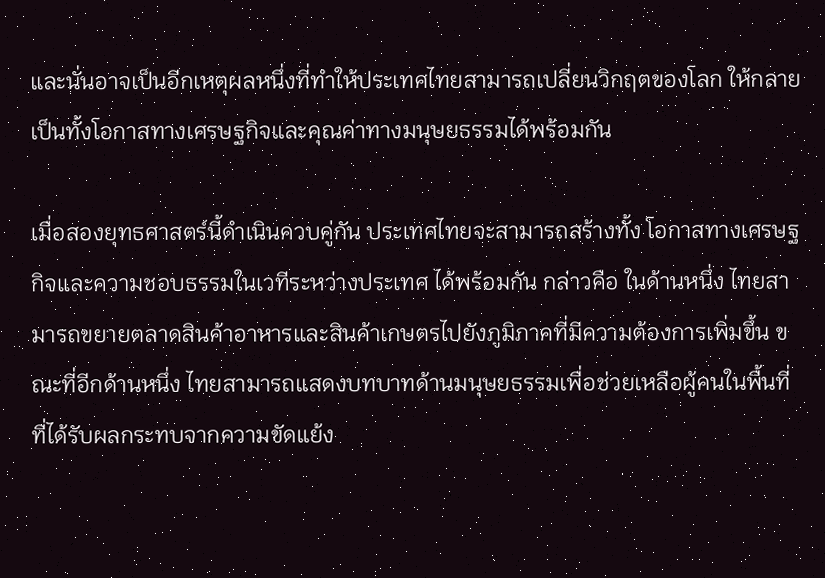และนั่นอาจเป็นอีกเหตุผลหนึ่งที่ทำให้ประเทศไทยสามารถเปลี่ยนวิกฤตของโลก ให้กลายเป็นทั้งโอกาสทางเศรษฐกิจและคุณค่าทางมนุษยธรรมได้พร้อมกัน

เมื่อสองยุทธศาสตร์นี้ดำเนินควบคู่กัน ประเทศไทยจะสามารถสร้างทั้ง โอกาสทางเศรษฐกิจและความชอบธรรมในเวทีระหว่างประเทศ ได้พร้อมกัน กล่าวคือ ในด้านหนึ่ง ไทยสามารถขยายตลาดสินค้าอาหารและสินค้าเกษตรไปยังภูมิภาคที่มีความต้องการเพิ่มขึ้น ขณะที่อีกด้านหนึ่ง ไทยสามารถแสดงบทบาทด้านมนุษยธรรมเพื่อช่วยเหลือผู้คนในพื้นที่ที่ได้รับผลกระทบจากความขัดแย้ง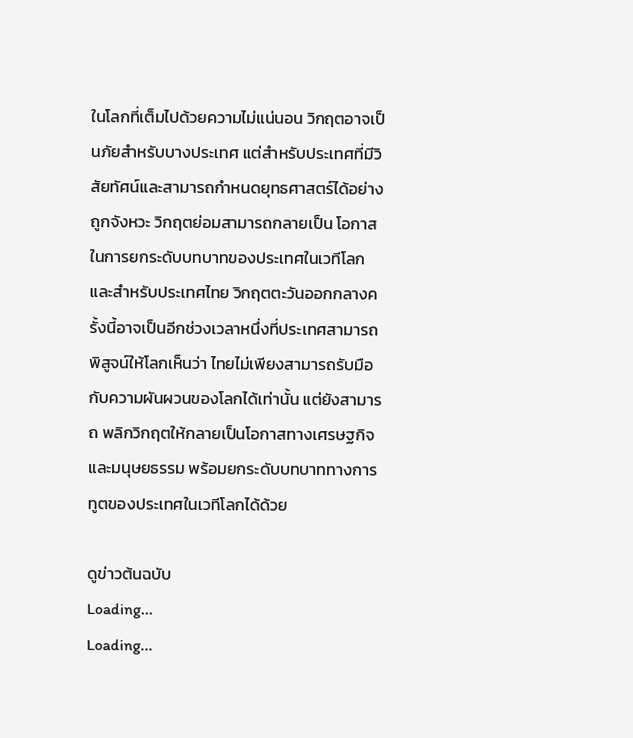ในโลกที่เต็มไปด้วยความไม่แน่นอน วิกฤตอาจเป็นภัยสำหรับบางประเทศ แต่สำหรับประเทศที่มีวิสัยทัศน์และสามารถกำหนดยุทธศาสตร์ได้อย่างถูกจังหวะ วิกฤตย่อมสามารถกลายเป็น โอกาสในการยกระดับบทบาทของประเทศในเวทีโลกและสำหรับประเทศไทย วิกฤตตะวันออกกลางครั้งนี้อาจเป็นอีกช่วงเวลาหนึ่งที่ประเทศสามารถพิสูจน์ให้โลกเห็นว่า ไทยไม่เพียงสามารถรับมือกับความผันผวนของโลกได้เท่านั้น แต่ยังสามารถ พลิกวิกฤตให้กลายเป็นโอกาสทางเศรษฐกิจและมนุษยธรรม พร้อมยกระดับบทบาททางการทูตของประเทศในเวทีโลกได้ด้วย

ดูข่าวต้นฉบับ
Loading...
Loading...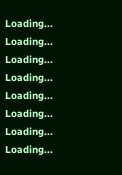Loading...
Loading...
Loading...
Loading...
Loading...
Loading...
Loading...
Loading...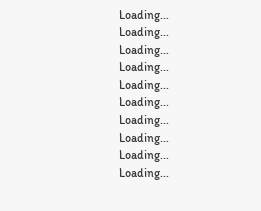Loading...
Loading...
Loading...
Loading...
Loading...
Loading...
Loading...
Loading...
Loading...
Loading...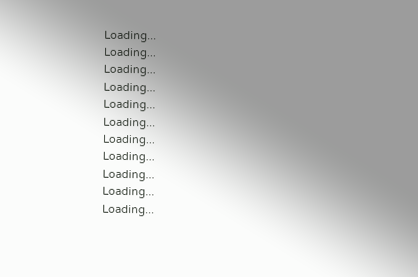Loading...
Loading...
Loading...
Loading...
Loading...
Loading...
Loading...
Loading...
Loading...
Loading...
Loading...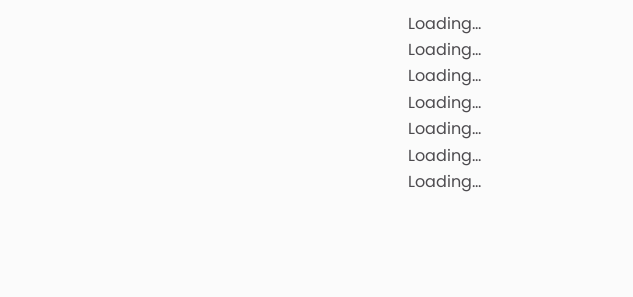Loading...
Loading...
Loading...
Loading...
Loading...
Loading...
Loading...